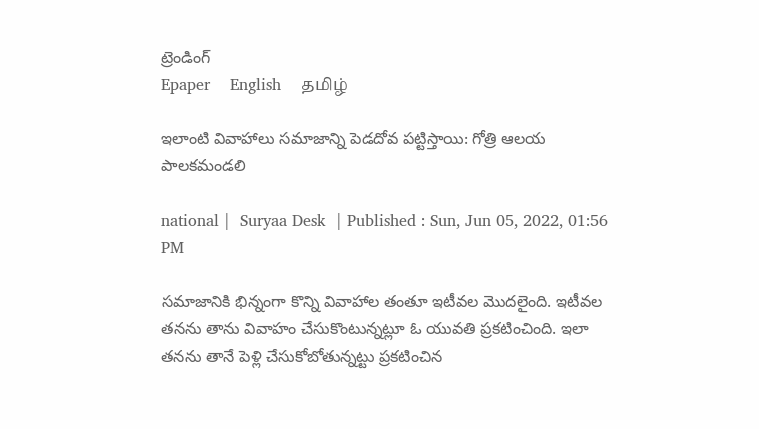ట్రెండింగ్
Epaper    English    தமிழ்

ఇలాంటి వివాహాలు సమాజాన్ని పెడదోవ పట్టిస్తాయి: గోత్రి ఆలయ పాలకమండలి

national |  Suryaa Desk  | Published : Sun, Jun 05, 2022, 01:56 PM

సమాజానికి భిన్నంగా కొన్ని వివాహాల తంతూ ఇటీవల మొదలైంది. ఇటీవల తనను తాను వివాహం చేసుకొంటున్నట్లూ ఓ యువతి ప్రకటించింది. ఇలా తనను తానే పెళ్లి చేసుకోబోతున్నట్టు ప్రకటించిన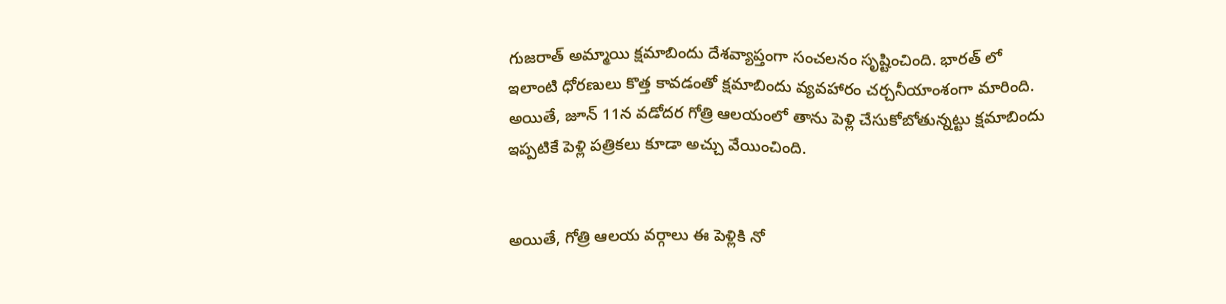గుజరాత్ అమ్మాయి క్షమాబిందు దేశవ్యాప్తంగా సంచలనం సృష్టించింది. భారత్ లో ఇలాంటి ధోరణులు కొత్త కావడంతో క్షమాబిందు వ్యవహారం చర్చనీయాంశంగా మారింది. అయితే, జూన్ 11న వడోదర గోత్రి ఆలయంలో తాను పెళ్లి చేసుకోబోతున్నట్టు క్షమాబిందు ఇప్పటికే పెళ్లి పత్రికలు కూడా అచ్చు వేయించింది.


అయితే, గోత్రి ఆలయ వర్గాలు ఈ పెళ్లికి నో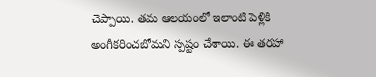చెప్పాయి. తమ ఆలయంలో ఇలాంటి పెళ్లికి అంగీకరించబోమని స్పష్టం చేశాయి. ఈ తరహా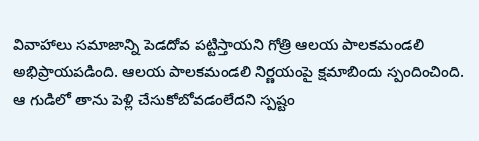వివాహాలు సమాజాన్ని పెడదోవ పట్టిస్తాయని గోత్రి ఆలయ పాలకమండలి అభిప్రాయపడింది. ఆలయ పాలకమండలి నిర్ణయంపై క్షమాబిందు స్పందించింది. ఆ గుడిలో తాను పెళ్లి చేసుకోబోవడంలేదని స్పష్టం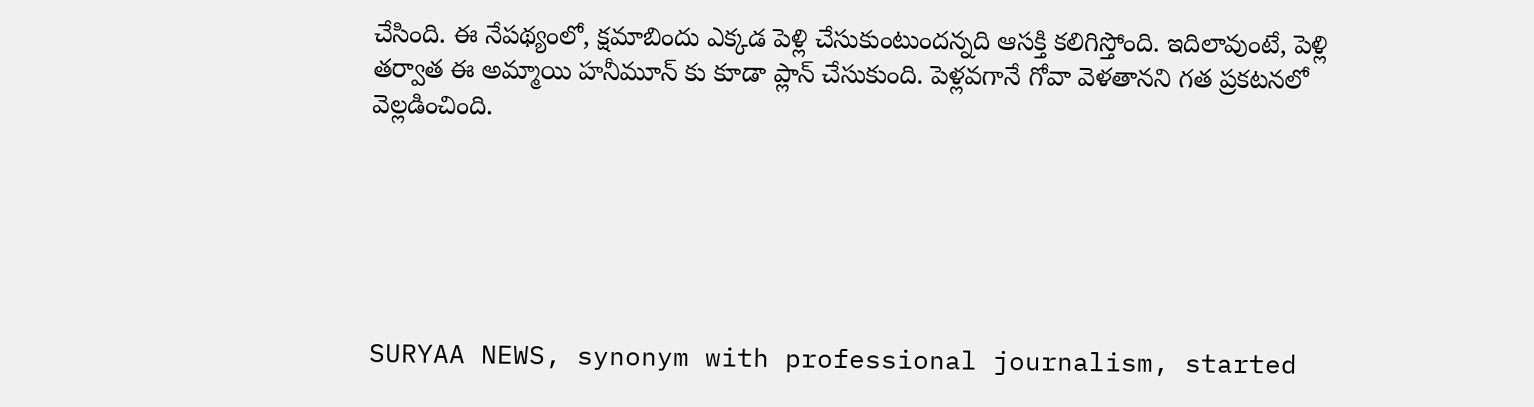చేసింది. ఈ నేపథ్యంలో, క్షమాబిందు ఎక్కడ పెళ్లి చేసుకుంటుందన్నది ఆసక్తి కలిగిస్తోంది. ఇదిలావుంటే, పెళ్లి తర్వాత ఈ అమ్మాయి హనీమూన్ కు కూడా ప్లాన్ చేసుకుంది. పెళ్లవగానే గోవా వెళతానని గత ప్రకటనలో వెల్లడించింది.






SURYAA NEWS, synonym with professional journalism, started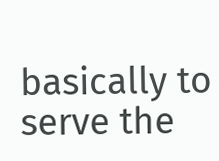basically to serve the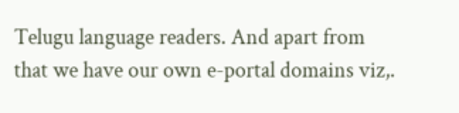Telugu language readers. And apart from that we have our own e-portal domains viz,.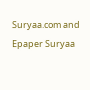Suryaa.com and Epaper Suryaa